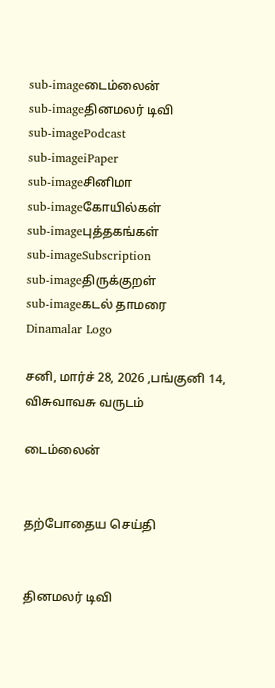sub-imageடைம்லைன்
sub-imageதினமலர் டிவி
sub-imagePodcast
sub-imageiPaper
sub-imageசினிமா
sub-imageகோயில்கள்
sub-imageபுத்தகங்கள்
sub-imageSubscription
sub-imageதிருக்குறள்
sub-imageகடல் தாமரை
Dinamalar Logo

சனி, மார்ச் 28, 2026 ,பங்குனி 14, விசுவாவசு வருடம்

டைம்லைன்


தற்போதைய செய்தி


தினமலர் டிவி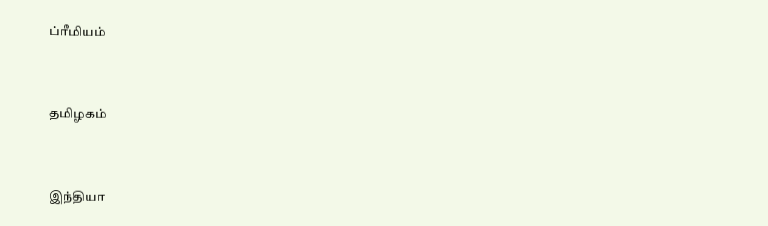ப்ரீமியம்


தமிழகம்


இந்தியா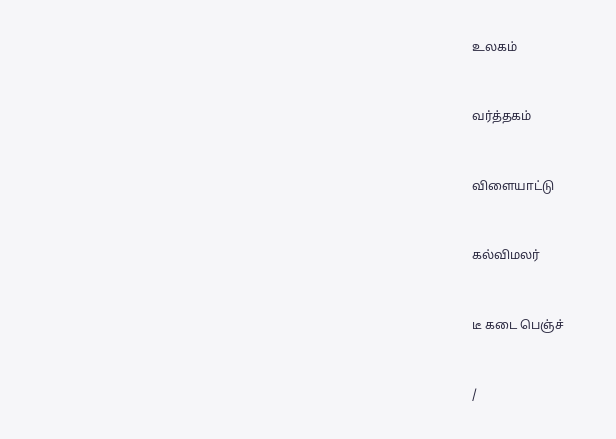உலகம்


வர்த்தகம்


விளையாட்டு


கல்விமலர்


டீ கடை பெஞ்ச்


/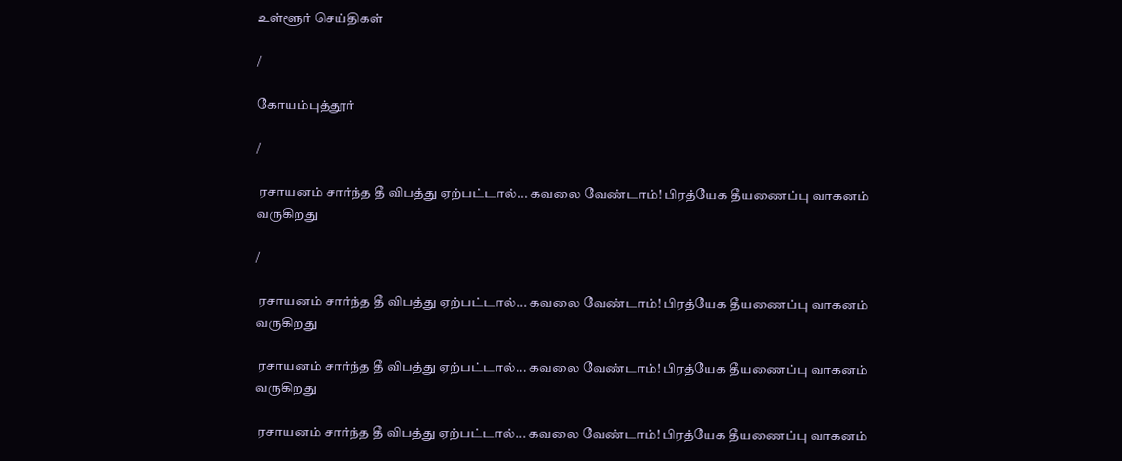உள்ளூர் செய்திகள்

/

கோயம்புத்தூர்

/

 ரசாயனம் சார்ந்த தீ விபத்து ஏற்பட்டால்... கவலை வேண்டாம்! பிரத்யேக தீயணைப்பு வாகனம் வருகிறது

/

 ரசாயனம் சார்ந்த தீ விபத்து ஏற்பட்டால்... கவலை வேண்டாம்! பிரத்யேக தீயணைப்பு வாகனம் வருகிறது

 ரசாயனம் சார்ந்த தீ விபத்து ஏற்பட்டால்... கவலை வேண்டாம்! பிரத்யேக தீயணைப்பு வாகனம் வருகிறது

 ரசாயனம் சார்ந்த தீ விபத்து ஏற்பட்டால்... கவலை வேண்டாம்! பிரத்யேக தீயணைப்பு வாகனம்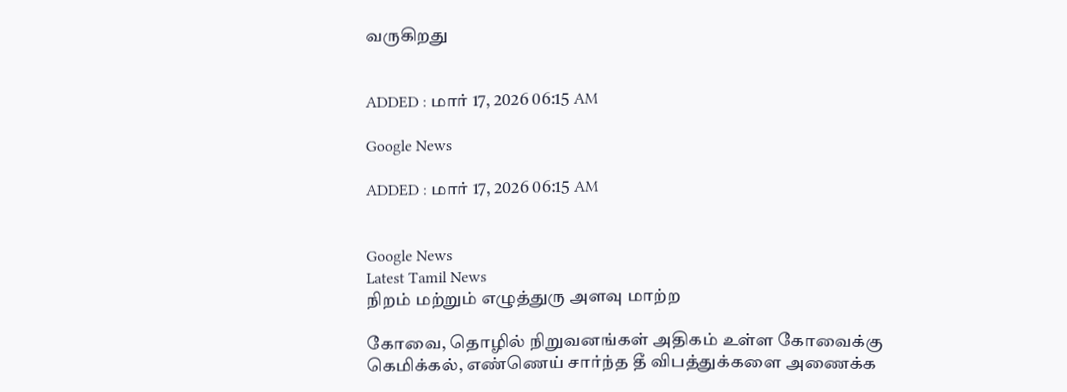வருகிறது


ADDED : மார் 17, 2026 06:15 AM

Google News

ADDED : மார் 17, 2026 06:15 AM


Google News
Latest Tamil News
நிறம் மற்றும் எழுத்துரு அளவு மாற்ற

கோவை, தொழில் நிறுவனங்கள் அதிகம் உள்ள கோவைக்கு கெமிக்கல், எண்ணெய் சார்ந்த தீ விபத்துக்களை அணைக்க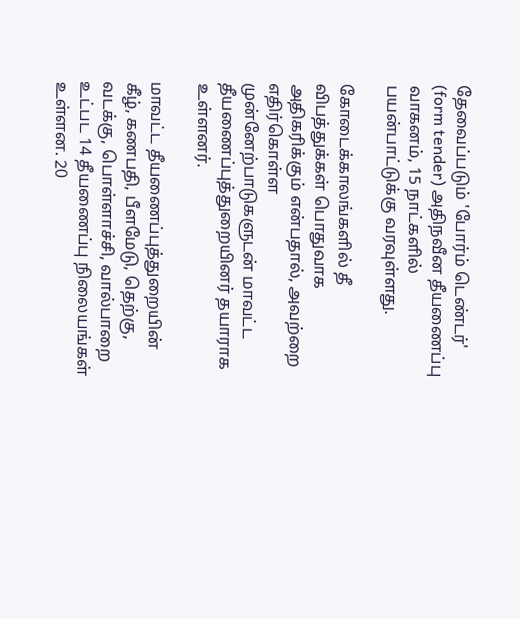தேவைப்படும் 'போர்ம் டெண்டர்' (form tender) அதிநவீன தீயணைப்பு வாகனம், 15 நாட்களில் பயன்பாட்டுக்கு வரவுள்ளது.

கோடைக்காலங்களில் தீ விபத்துக்கள் பொதுவாக அதிகரிக்கும் என்பதால், அவற்றை எதிர்கொள்ள முன்னேற்பாடுகளுடன் மாவட்ட தீயணைப்புத்துறையினர் தயாராக உள்ளனர்.

மாவட்ட தீயணைப்புத்துறையின் கீழ், கணபதி, பீளமேடு, தெற்கு, வடக்கு, பொள்ளாச்சி, வால்பாறை உட்பட 14 தீயணைப்பு நிலையங்கள் உள்ளன. 20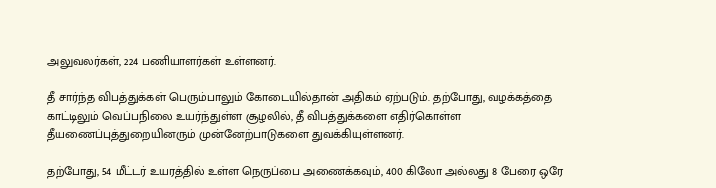அலுவலர்கள், 224 பணியாளர்கள் உள்ளனர்.

தீ சார்ந்த விபத்துக்கள் பெரும்பாலும் கோடையில்தான் அதிகம் ஏற்படும். தற்போது, வழக்கத்தை காட்டிலும் வெப்பநிலை உயர்ந்துள்ள சூழலில், தீ விபத்துக்களை எதிர்கொள்ள தீயணைப்புத்துறையினரும் முன்னேற்பாடுகளை துவக்கியுள்ளனர்.

தற்போது, 54 மீட்டர் உயரத்தில் உள்ள நெருப்பை அணைக்கவும், 400 கிலோ அல்லது 8 பேரை ஒரே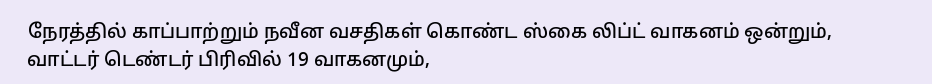நேரத்தில் காப்பாற்றும் நவீன வசதிகள் கொண்ட ஸ்கை லிப்ட் வாகனம் ஒன்றும், வாட்டர் டெண்டர் பிரிவில் 19 வாகனமும்,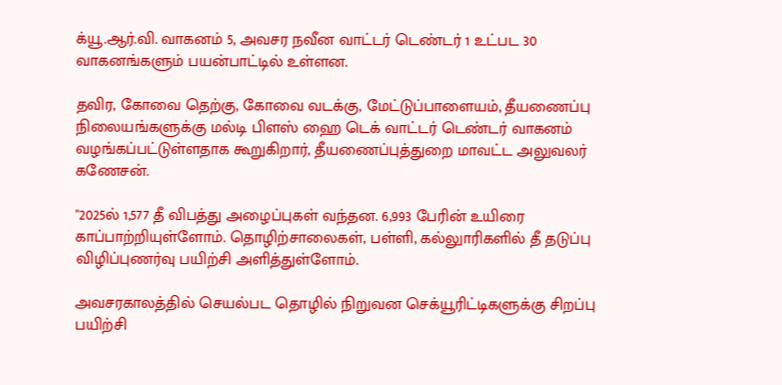க்யூ.ஆர்.வி. வாகனம் 5, அவசர நவீன வாட்டர் டெண்டர் 1 உட்பட 30 வாகனங்களும் பயன்பாட்டில் உள்ளன.

தவிர, கோவை தெற்கு, கோவை வடக்கு, மேட்டுப்பாளையம், தீயணைப்பு நிலையங்களுக்கு மல்டி பிளஸ் ஹை டெக் வாட்டர் டெண்டர் வாகனம் வழங்கப்பட்டுள்ளதாக கூறுகிறார், தீயணைப்புத்துறை மாவட்ட அலுவலர் கணேசன்.

''2025ல் 1,577 தீ விபத்து அழைப்புகள் வந்தன. 6,993 பேரின் உயிரை காப்பாற்றியுள்ளோம். தொழிற்சாலைகள், பள்ளி, கல்லுாரிகளில் தீ தடுப்பு விழிப்புணர்வு பயிற்சி அளித்துள்ளோம்.

அவசரகாலத்தில் செயல்பட தொழில் நிறுவன செக்யூரிட்டிகளுக்கு சிறப்பு பயிற்சி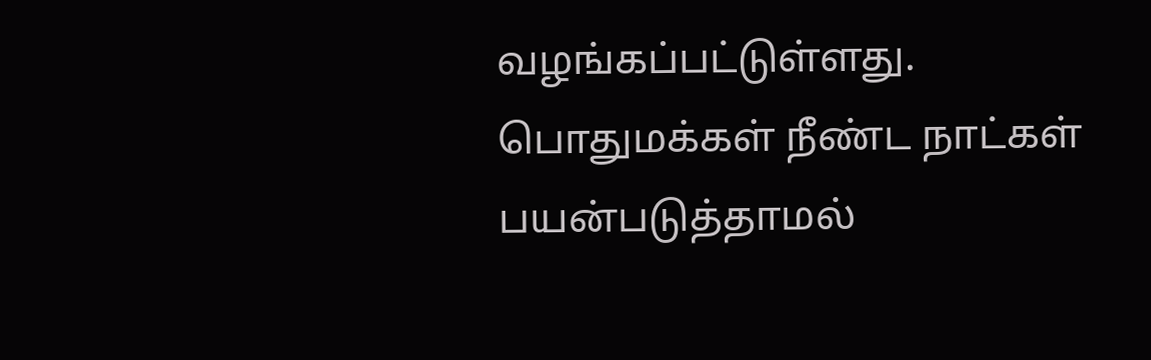வழங்கப்பட்டுள்ளது. பொதுமக்கள் நீண்ட நாட்கள் பயன்படுத்தாமல்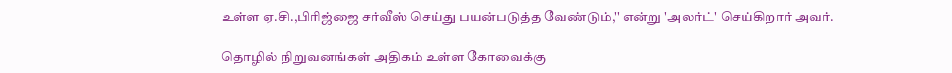உள்ள ஏ.சி.,பிரிஜ்ஜை சர்வீஸ் செய்து பயன்படுத்த வேண்டும்,'' என்று 'அலர்ட்' செய்கிறார் அவர்.

தொழில் நிறுவனங்கள் அதிகம் உள்ள கோவைக்கு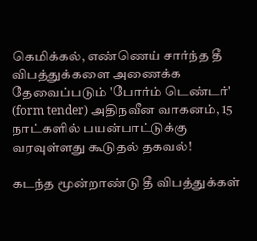கெமிக்கல், எண்ணெய் சார்ந்த தீ விபத்துக்களை அணைக்க தேவைப்படும் 'போர்ம் டெண்டர்' (form tender) அதிநவீன வாகனம், 15 நாட்களில் பயன்பாட்டுக்கு வரவுள்ளது கூடுதல் தகவல்!

கடந்த மூன்றாண்டு தீ விபத்துக்கள்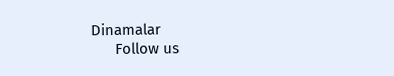Dinamalar
      Follow us